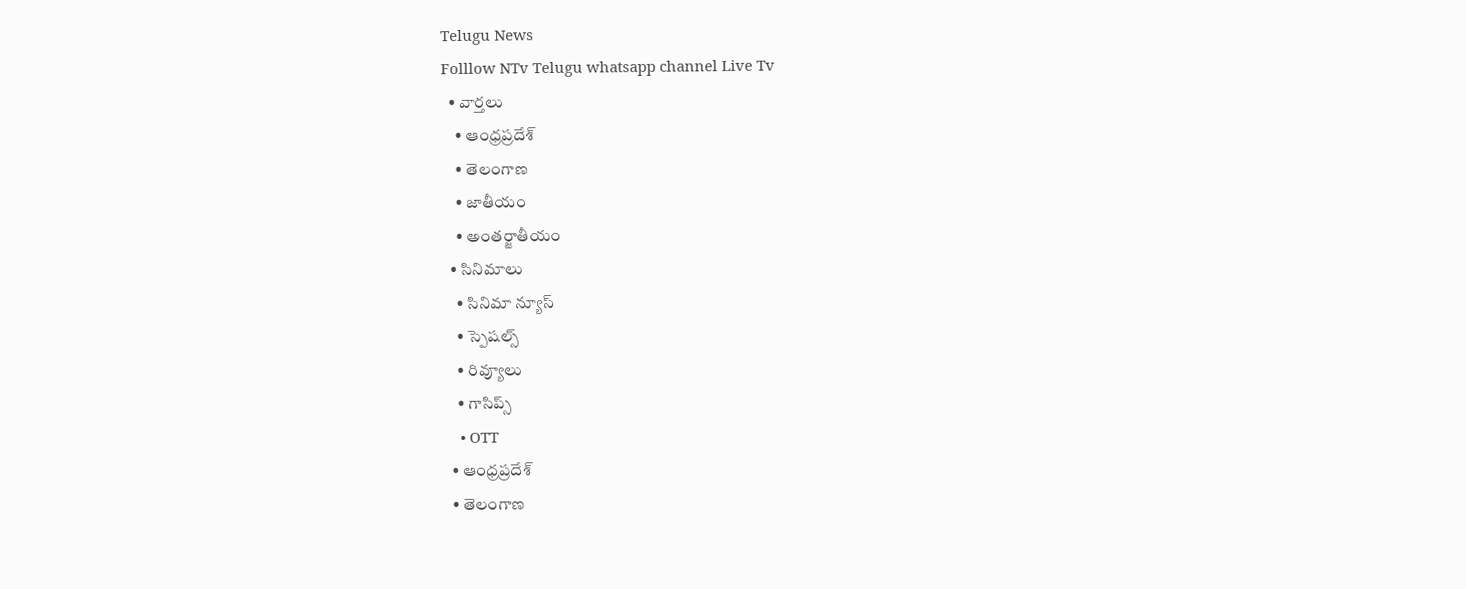Telugu News
Folllow NTv Telugu whatsapp channel Live Tv
  • వార్తలు
    • ఆంధ్రప్రదేశ్
    • తెలంగాణ
    • జాతీయం
    • అంతర్జాతీయం
  • సినిమాలు
    • సినిమా న్యూస్
    • స్పెషల్స్
    • రివ్యూలు
    • గాసిప్స్
    • OTT
  • ఆంధ్రప్రదేశ్
  • తెలంగాణ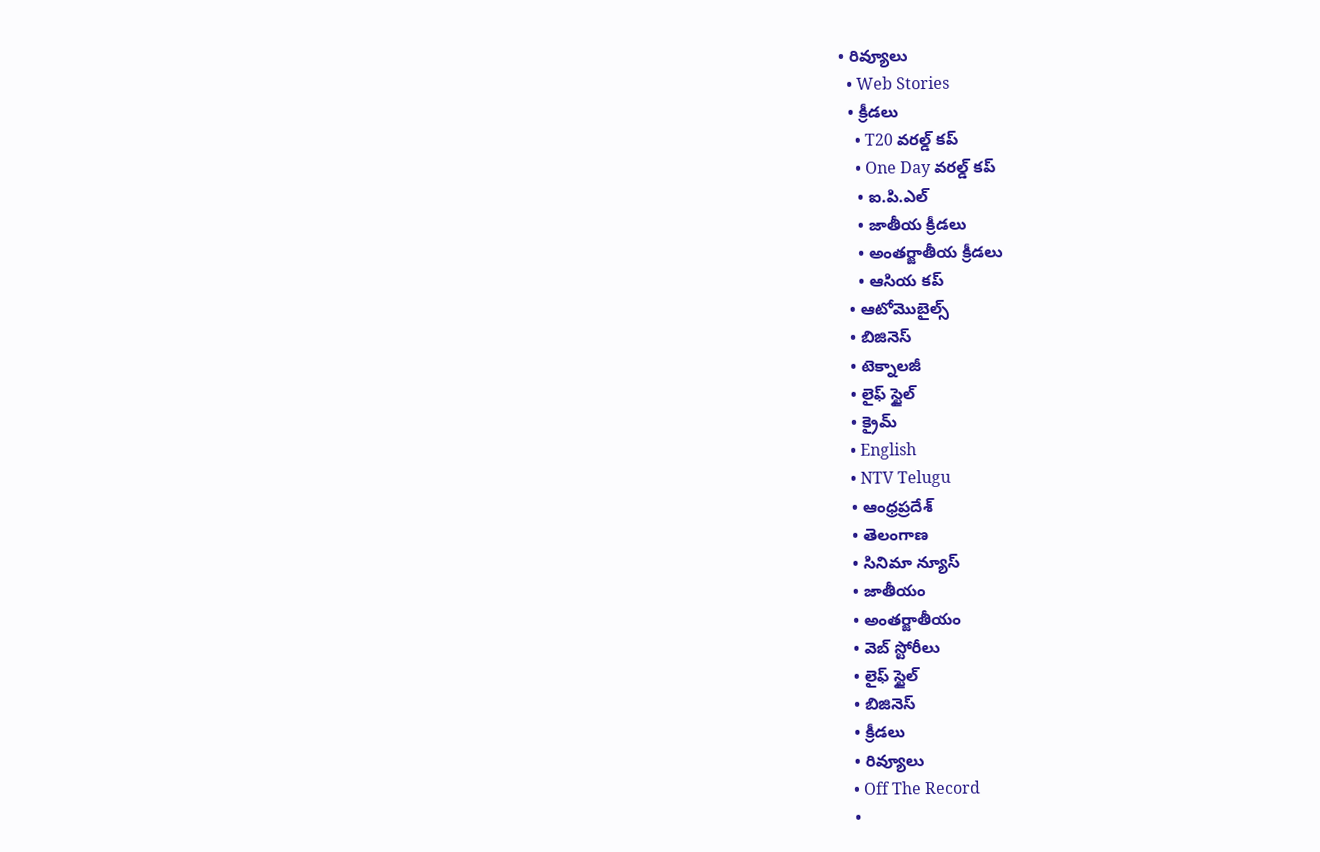• రివ్యూలు
  • Web Stories
  • క్రీడలు
    • T20 వరల్డ్ కప్
    • One Day వరల్డ్ కప్
    • ఐ.పి.ఎల్
    • జాతీయ క్రీడలు
    • అంతర్జాతీయ క్రీడలు
    • ఆసియ కప్
  • ఆటోమొబైల్స్
  • బిజినెస్‌
  • టెక్నాలజీ
  • లైఫ్ స్టైల్
  • క్రైమ్
  • English
  • NTV Telugu
  • ఆంధ్రప్రదేశ్
  • తెలంగాణ
  • సినిమా న్యూస్
  • జాతీయం
  • అంతర్జాతీయం
  • వెబ్ స్టోరీలు
  • లైఫ్ స్టైల్
  • బిజినెస్‌
  • క్రీడలు
  • రివ్యూలు
  • Off The Record
  •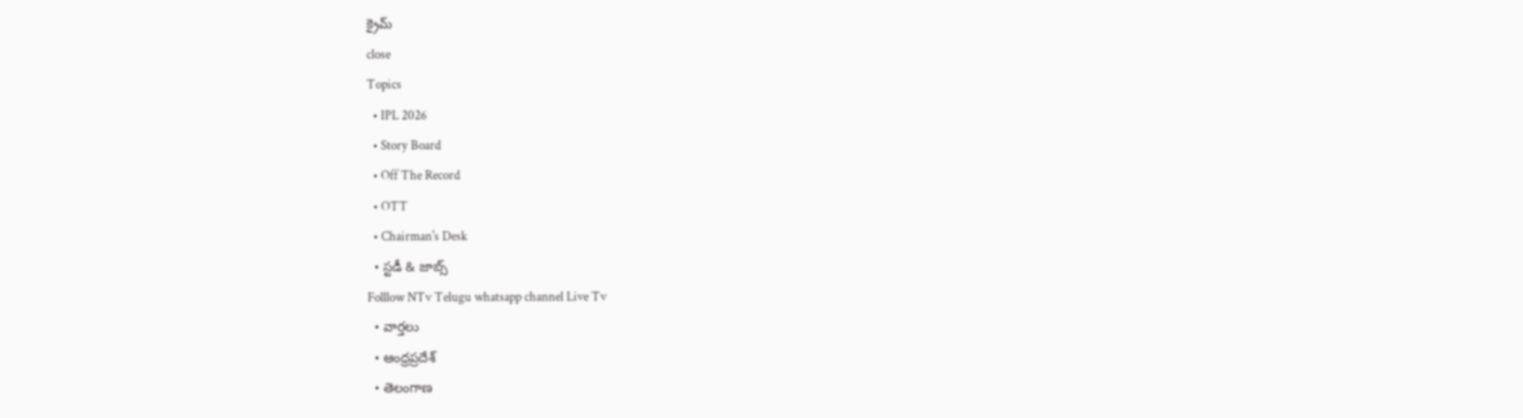క్రైమ్
close
Topics
  • IPL 2026
  • Story Board
  • Off The Record
  • OTT
  • Chairman's Desk
  • స్టడీ & జాబ్స్
Folllow NTv Telugu whatsapp channel Live Tv
  • వార్తలు
  • ఆంధ్రప్రదేశ్
  • తెలంగాణ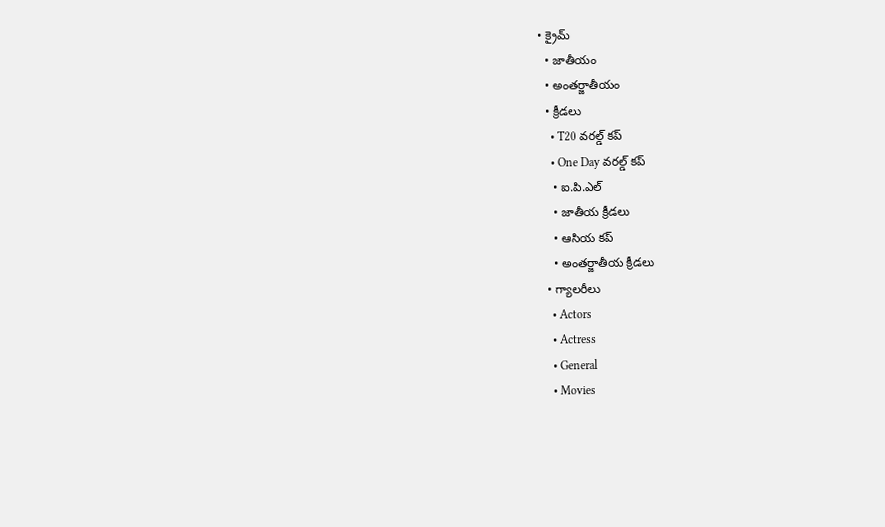• క్రైమ్
  • జాతీయం
  • అంతర్జాతీయం
  • క్రీడలు
    • T20 వరల్డ్ కప్
    • One Day వరల్డ్ కప్
    • ఐ.పి.ఎల్
    • జాతీయ క్రీడలు
    • ఆసియ కప్
    • అంతర్జాతీయ క్రీడలు
  • గ్యాలరీలు
    • Actors
    • Actress
    • General
    • Movies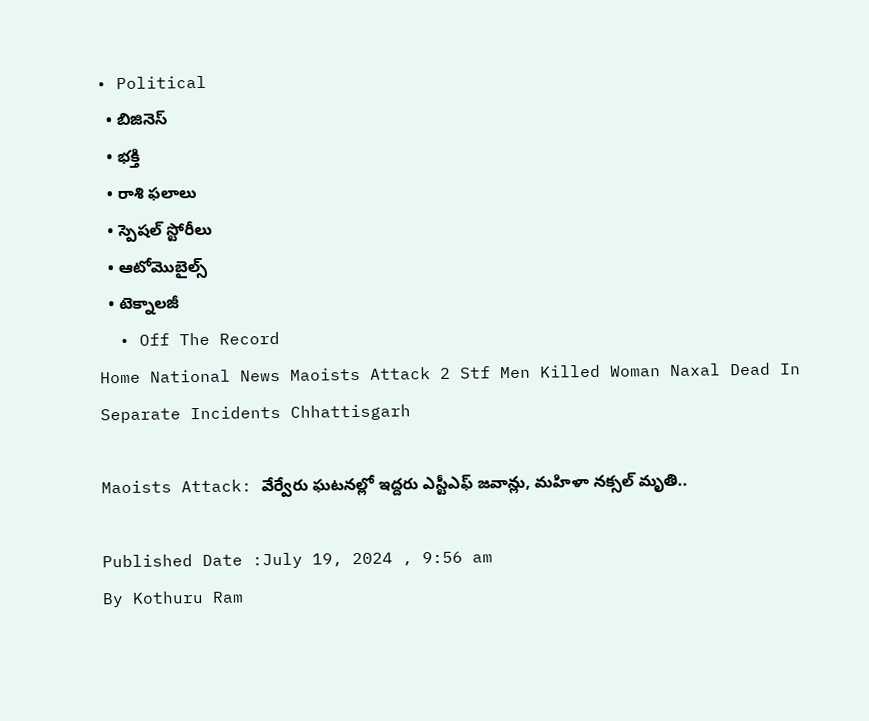• Political
  • బిజినెస్‌
  • భక్తి
  • రాశి ఫలాలు
  • స్పెషల్‌ స్టోరీలు
  • ఆటోమొబైల్స్
  • టెక్నాలజీ
  • Off The Record
Home National News Maoists Attack 2 Stf Men Killed Woman Naxal Dead In Separate Incidents Chhattisgarh

Maoists Attack: వేర్వేరు ఘటనల్లో ఇద్దరు ఎస్టీఎఫ్ జవాన్లు, మహిళా నక్సల్ మృతి..

Published Date :July 19, 2024 , 9:56 am
By Kothuru Ram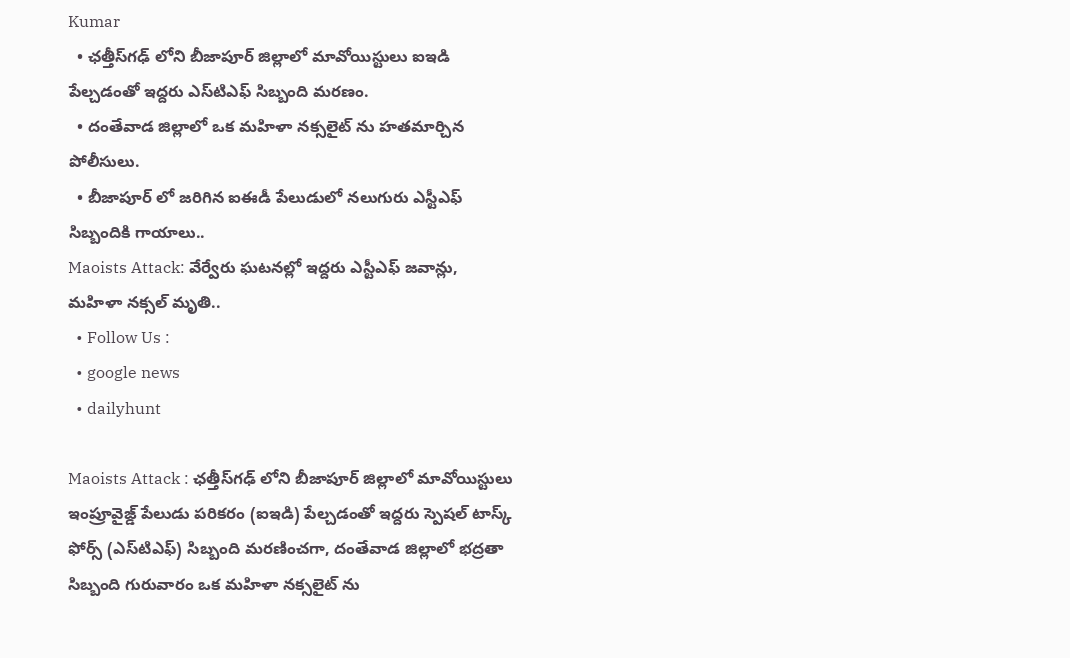Kumar
  • ఛత్తీస్‌గఢ్‌ లోని బీజాపూర్ జిల్లాలో మావోయిస్టులు ఐఇడి పేల్చడంతో ఇద్దరు ఎస్‌టిఎఫ్ సిబ్బంది మరణం.
  • దంతేవాడ జిల్లాలో ఒక మహిళా నక్సలైట్‌ ను హతమార్చిన పోలీసులు.
  • బీజాపూర్‌ లో జరిగిన ఐఈడీ పేలుడులో నలుగురు ఎస్టీఎఫ్ సిబ్బందికి గాయాలు..
Maoists Attack: వేర్వేరు ఘటనల్లో ఇద్దరు ఎస్టీఎఫ్ జవాన్లు, మహిళా నక్సల్ మృతి..
  • Follow Us :
  • google news
  • dailyhunt

Maoists Attack : ఛత్తీస్‌గఢ్‌ లోని బీజాపూర్ జిల్లాలో మావోయిస్టులు ఇంప్రూవైజ్డ్ పేలుడు పరికరం (ఐఇడి) పేల్చడంతో ఇద్దరు స్పెషల్ టాస్క్ ఫోర్స్ (ఎస్‌టిఎఫ్) సిబ్బంది మరణించగా, దంతేవాడ జిల్లాలో భద్రతా సిబ్బంది గురువారం ఒక మహిళా నక్సలైట్‌ ను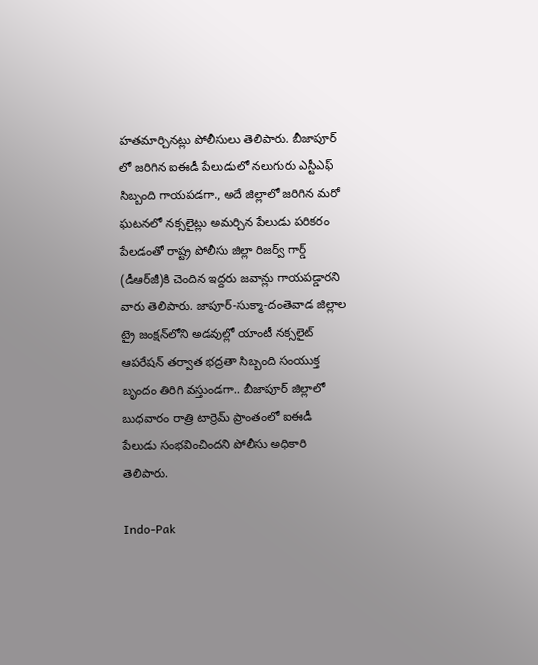హతమార్చినట్లు పోలీసులు తెలిపారు. బీజాపూర్‌ లో జరిగిన ఐఈడీ పేలుడులో నలుగురు ఎస్టీఎఫ్ సిబ్బంది గాయపడగా., అదే జిల్లాలో జరిగిన మరో ఘటనలో నక్సలైట్లు అమర్చిన పేలుడు పరికరం పేలడంతో రాష్ట్ర పోలీసు జిల్లా రిజర్వ్ గార్డ్ (డీఆర్‌జీ)కి చెందిన ఇద్దరు జవాన్లు గాయపడ్డారని వారు తెలిపారు. జాపూర్-సుక్మా-దంతెవాడ జిల్లాల ట్రై జంక్షన్‌లోని అడవుల్లో యాంటీ నక్సలైట్ ఆపరేషన్ తర్వాత భద్రతా సిబ్బంది సంయుక్త బృందం తిరిగి వస్తుండగా.. బీజాపూర్ జిల్లాలో బుధవారం రాత్రి టార్రెమ్ ప్రాంతంలో ఐఈడీ పేలుడు సంభవించిందని పోలీసు అధికారి తెలిపారు.

Indo-Pak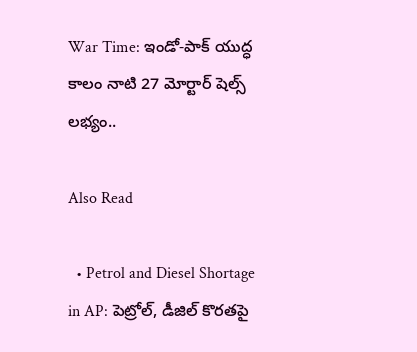War Time: ఇండో-పాక్ యుద్ధ కాలం నాటి 27 మోర్టార్ షెల్స్ లభ్యం..

Also Read

  • Petrol and Diesel Shortage in AP: పెట్రోల్, డీజిల్ కొరతపై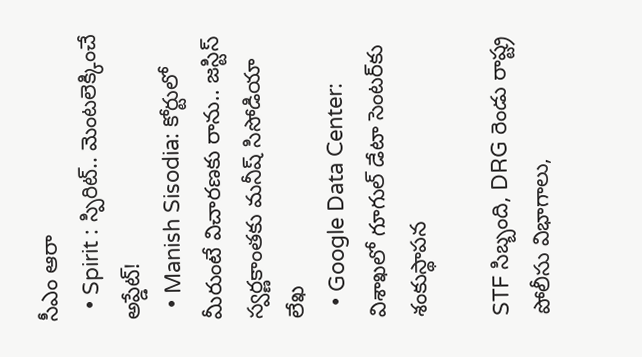సీఎం ఆరా
  • Spirit : స్పిరిట్.. మెంటలెక్కించే అప్డేట్!
  • Manish Sisodia: కోర్టులో మీరుంటే విచారణకు రాను.. జస్టిస్ స్వర్ణకాంతకు మనీష్ సిసోడియా లేఖ
  • Google Data Center: విశాఖలో గూగుల్ డేటా సెంటర్‌కు శంకుస్థాపన

STF సిబ్బంది, DRG రెండు రాష్ట్ర పోలీసు విభాగాలు,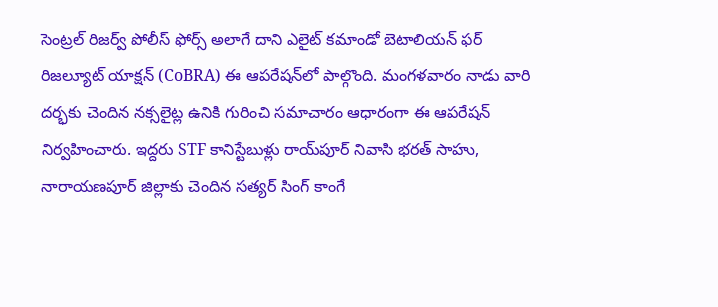సెంట్రల్ రిజర్వ్ పోలీస్ ఫోర్స్ అలాగే దాని ఎలైట్ కమాండో బెటాలియన్ ఫర్ రిజల్యూట్ యాక్షన్ (CoBRA) ఈ ఆపరేషన్‌లో పాల్గొంది. మంగళవారం నాడు వారి దర్భకు చెందిన నక్సలైట్ల ఉనికి గురించి సమాచారం ఆధారంగా ఈ ఆపరేషన్ నిర్వహించారు. ఇద్దరు STF కానిస్టేబుళ్లు రాయ్‌పూర్ నివాసి భరత్ సాహు, నారాయణపూర్ జిల్లాకు చెందిన సత్యర్ సింగ్ కాంగే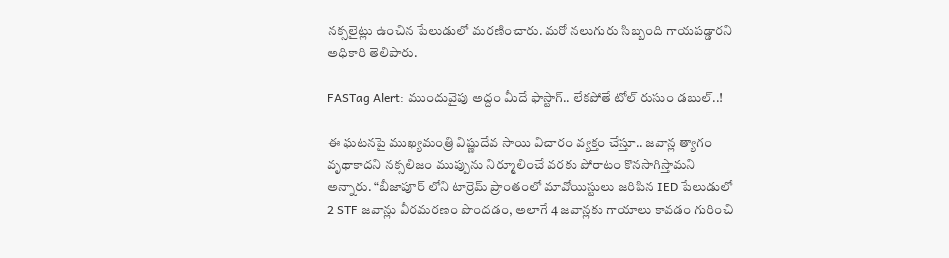నక్సలైట్లు ఉంచిన పేలుడులో మరణించారు. మరో నలుగురు సిబ్బంది గాయపడ్డారని అధికారి తెలిపారు.

FASTag Alert: ముందువైపు అద్దం మీదే ఫాస్టాగ్‌.. లేకపోతే టోల్‌ రుసుం డబుల్..!

ఈ ఘటనపై ముఖ్యమంత్రి విష్ణుదేవ సాయి విచారం వ్యక్తం చేస్తూ.. జవాన్ల త్యాగం వృథాకాదని నక్సలిజం ముప్పును నిర్మూలించే వరకు పోరాటం కొనసాగిస్తామని అన్నారు. “బీజాపూర్‌ లోని టార్రెమ్ ప్రాంతంలో మావోయిస్టులు జరిపిన IED పేలుడులో 2 STF జవాన్లు వీరమరణం పొందడం, అలాగే 4 జవాన్లకు గాయాలు కావడం గురించి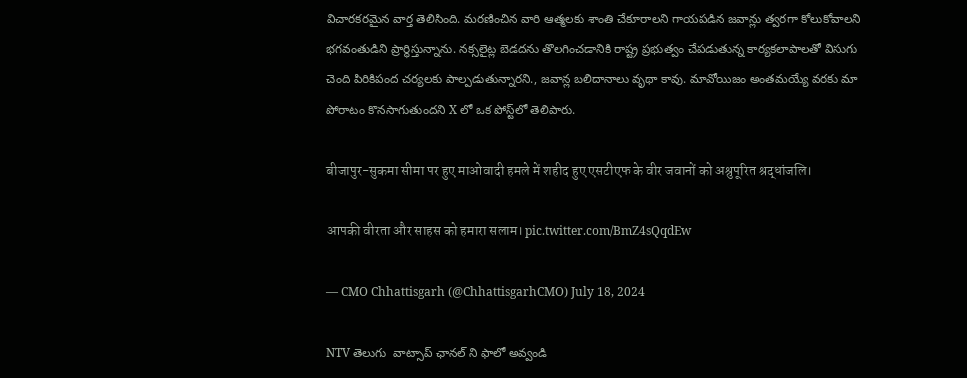విచారకరమైన వార్త తెలిసింది. మరణించిన వారి ఆత్మలకు శాంతి చేకూరాలని గాయపడిన జవాన్లు త్వరగా కోలుకోవాలని భగవంతుడిని ప్రార్థిస్తున్నాను. నక్సలైట్ల బెడదను తొలగించడానికి రాష్ట్ర ప్రభుత్వం చేపడుతున్న కార్యకలాపాలతో విసుగు చెంది పిరికిపంద చర్యలకు పాల్పడుతున్నారని., జవాన్ల బలిదానాలు వృథా కావు. మావోయిజం అంతమయ్యే వరకు మా పోరాటం కొనసాగుతుందని X లో ఒక పోస్ట్‌లో తెలిపారు.

बीजापुर-सुकमा सीमा पर हुए माओवादी हमले में शहीद हुए एसटीएफ के वीर जवानों को अश्रुपूरित श्रद्धांजलि।

आपकी वीरता और साहस को हमारा सलाम। pic.twitter.com/BmZ4sQqdEw

— CMO Chhattisgarh (@ChhattisgarhCMO) July 18, 2024

NTV తెలుగు  వాట్సాప్ ఛానల్ ని ఫాలో అవ్వండి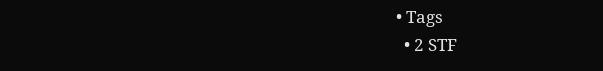• Tags
  • 2 STF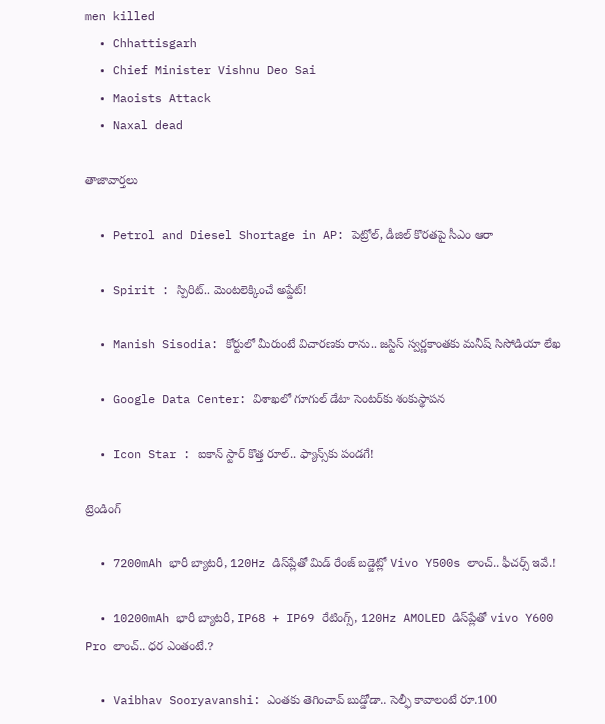men killed
  • Chhattisgarh
  • Chief Minister Vishnu Deo Sai
  • Maoists Attack
  • Naxal dead

తాజావార్తలు

  • Petrol and Diesel Shortage in AP: పెట్రోల్, డీజిల్ కొరతపై సీఎం ఆరా

  • Spirit : స్పిరిట్.. మెంటలెక్కించే అప్డేట్!

  • Manish Sisodia: కోర్టులో మీరుంటే విచారణకు రాను.. జస్టిస్ స్వర్ణకాంతకు మనీష్ సిసోడియా లేఖ

  • Google Data Center: విశాఖలో గూగుల్ డేటా సెంటర్‌కు శంకుస్థాపన

  • Icon Star : ఐకాన్ స్టార్ కొత్త రూల్.. ఫ్యాన్స్‌కు పండగే!

ట్రెండింగ్‌

  • 7200mAh భారీ బ్యాటరీ, 120Hz డిస్‌ప్లేతో మిడ్ రేంజ్ బడ్జెట్లో Vivo Y500s లాంచ్.. ఫీచర్స్ ఇవే.!

  • 10200mAh భారీ బ్యాటరీ, IP68 + IP69 రేటింగ్స్‌, 120Hz AMOLED డిస్‌ప్లేతో vivo Y600 Pro లాంచ్.. ధర ఎంతంటే.?

  • Vaibhav Sooryavanshi: ఎంతకు తెగించావ్ బుడ్డోడా.. సెల్ఫీ కావాలంటే రూ.100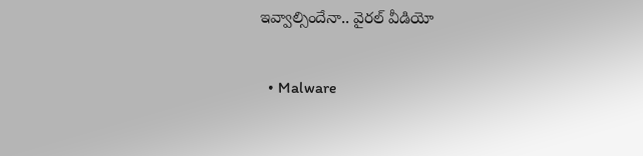ఇవ్వాల్సిందేనా.. వైరల్ వీడియో

  • Malware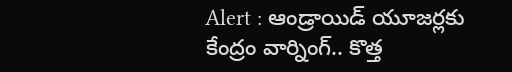Alert : ఆండ్రాయిడ్ యూజర్లకు కేంద్రం వార్నింగ్.. కొత్త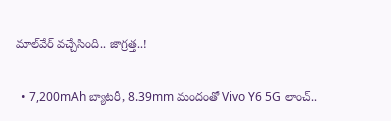మాల్‌వేర్ వచ్చేసింది.. జాగ్రత్త..!

  • 7,200mAh బ్యాటరీ, 8.39mm మందంతో Vivo Y6 5G లాంచ్..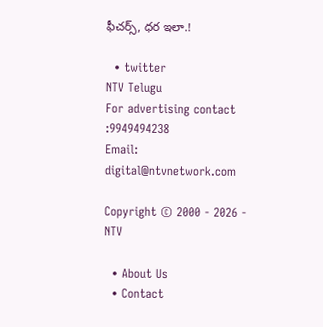ఫీచర్స్, ధర ఇలా.!

  • twitter
NTV Telugu
For advertising contact :9949494238
Email: digital@ntvnetwork.com

Copyright © 2000 - 2026 - NTV

  • About Us
  • Contact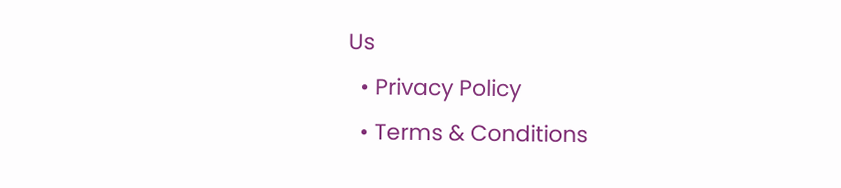Us
  • Privacy Policy
  • Terms & Conditions